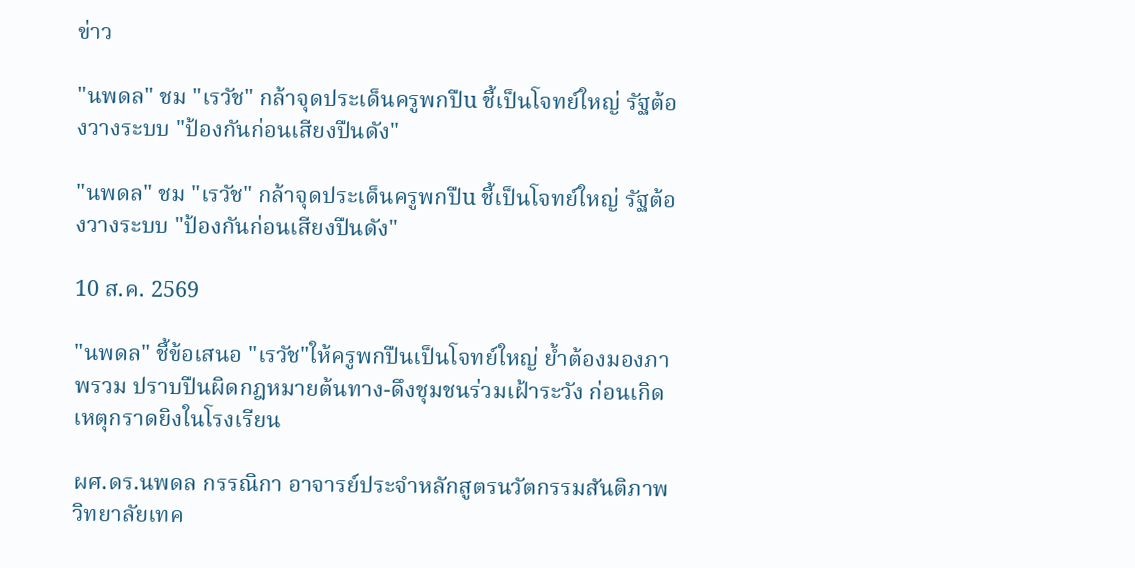ข่าว

"นพดล" ชม "เรวัช" กล้าจุดประเด็นครูพกปืu ชี้เป็นโจทย์ใหญ่ รัฐต้องวางระบบ "ป้องกันก่อนเสียงปืนดัง"

"นพดล" ชม "เรวัช" กล้าจุดประเด็นครูพกปืu ชี้เป็นโจทย์ใหญ่ รัฐต้องวางระบบ "ป้องกันก่อนเสียงปืนดัง"

10 ส.ค. 2569

"นพดล" ชี้ข้อเสนอ "เรวัช"ให้ครูพกปืนเป็นโจทย์ใหญ่ ย้ำต้องมองภาพรวม ปราบปืนผิดกฎหมายต้นทาง-ดึงชุมชนร่วมเฝ้าระวัง ก่อนเกิดเหตุกราดยิงในโรงเรียน

ผศ.ดร.นพดล กรรณิกา อาจารย์ประจำหลักสูตรนวัตกรรมสันติภาพ วิทยาลัยเทค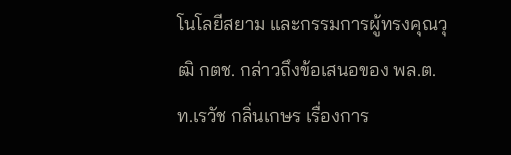โนโลยีสยาม และกรรมการผู้ทรงคุณวุฒิ กตช. กล่าวถึงข้อเสนอของ พล.ต.ท.เรวัช กลิ่นเกษร เรื่องการ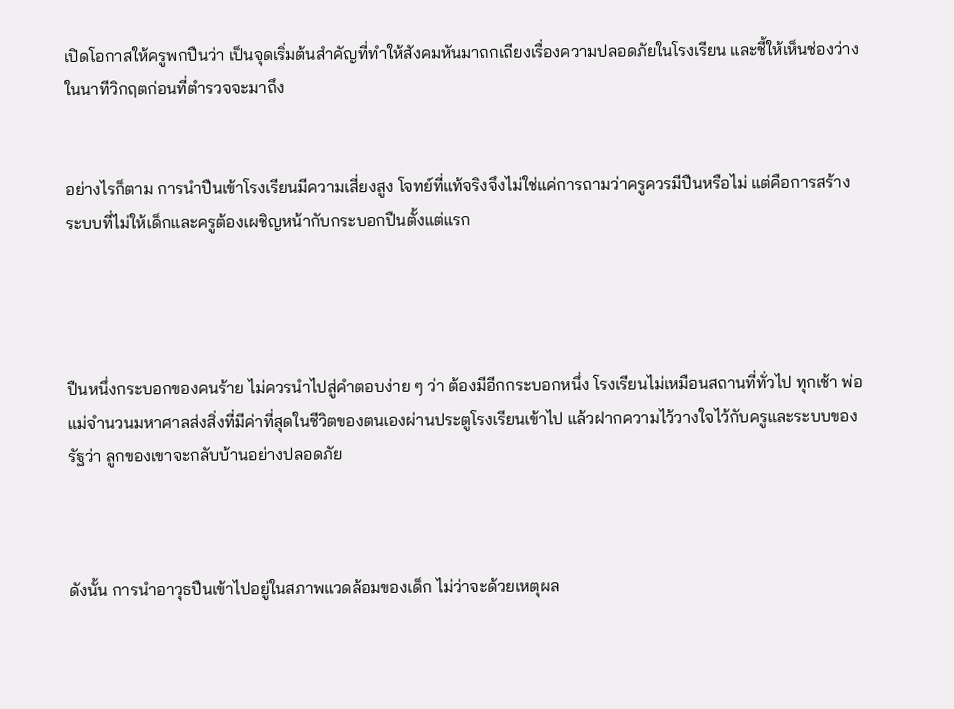เปิดโอกาสให้ครูพกปืนว่า เป็นจุดเริ่มต้นสำคัญที่ทำให้สังคมหันมาถกเถียงเรื่องความปลอดภัยในโรงเรียน และชี้ให้เห็นช่องว่างในนาทีวิกฤตก่อนที่ตำรวจจะมาถึง


อย่างไรก็ตาม การนำปืนเข้าโรงเรียนมีความเสี่ยงสูง โจทย์ที่แท้จริงจึงไม่ใช่แค่การถามว่าครูควรมีปืนหรือไม่ แต่คือการสร้างระบบที่ไม่ให้เด็กและครูต้องเผชิญหน้ากับกระบอกปืนตั้งแต่แรก




ปืนหนึ่งกระบอกของคนร้าย ไม่ควรนำไปสู่คำตอบง่าย ๆ ว่า ต้องมีอีกกระบอกหนึ่ง โรงเรียนไม่เหมือนสถานที่ทั่วไป ทุกเช้า พ่อแม่จำนวนมหาศาลส่งสิ่งที่มีค่าที่สุดในชีวิตของตนเองผ่านประตูโรงเรียนเข้าไป แล้วฝากความไว้วางใจไว้กับครูและระบบของรัฐว่า ลูกของเขาจะกลับบ้านอย่างปลอดภัย



ดังนั้น การนำอาวุธปืนเข้าไปอยู่ในสภาพแวดล้อมของเด็ก ไม่ว่าจะด้วยเหตุผล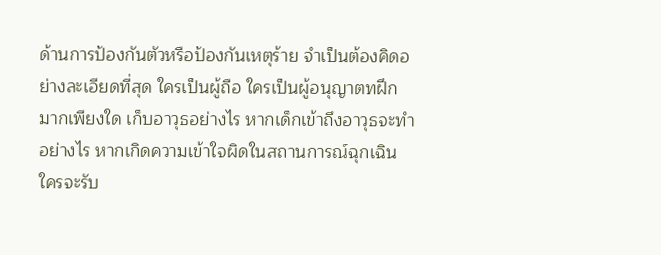ด้านการป้องกันตัวหรือป้องกันเหตุร้าย จำเป็นต้องคิดอย่างละเอียดที่สุด ใครเป็นผู้ถือ ใครเป็นผู้อนุญาตทฝึกมากเพียงใด เก็บอาวุธอย่างไร หากเด็กเข้าถึงอาวุธจะทำอย่างไร หากเกิดความเข้าใจผิดในสถานการณ์ฉุกเฉิน ใครจะรับ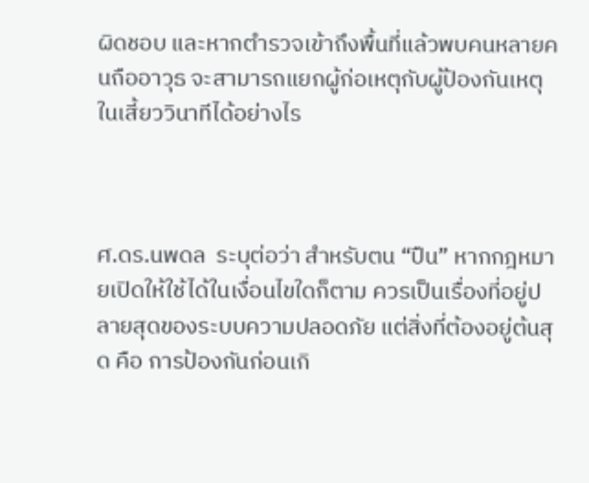ผิดชอบ และหากตำรวจเข้าถึงพื้นที่แล้วพบคนหลายคนถืออาวุธ จะสามารถแยกผู้ก่อเหตุกับผู้ป้องกันเหตุในเสี้ยววินาทีได้อย่างไร



ศ.ดร.นพดล  ระบุต่อว่า สำหรับตน “ปืน” หากกฎหมายเปิดให้ใช้ได้ในเงื่อนไขใดก็ตาม ควรเป็นเรื่องที่อยู่ปลายสุดของระบบความปลอดภัย แต่สิ่งที่ต้องอยู่ต้นสุด คือ การป้องกันก่อนเกิ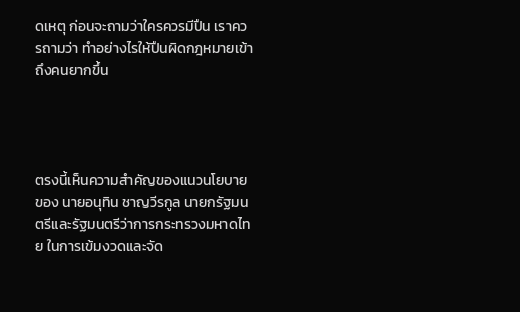ดเหตุ ก่อนจะถามว่าใครควรมีปืน เราควรถามว่า ทำอย่างไรให้ปืนผิดกฎหมายเข้าถึงคนยากขึ้น




ตรงนี้เห็นความสำคัญของแนวนโยบายของ นายอนุทิน ชาญวีรกูล นายกรัฐมนตรีและรัฐมนตรีว่าการกระทรวงมหาดไทย ในการเข้มงวดและจัด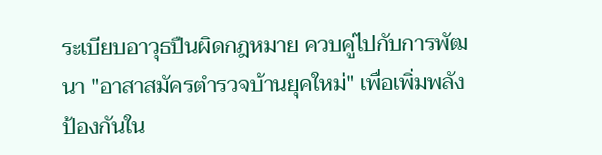ระเบียบอาวุธปืนผิดกฎหมาย ควบคู่ไปกับการพัฒนา "อาสาสมัครตำรวจบ้านยุคใหม่" เพื่อเพิ่มพลังป้องกันใน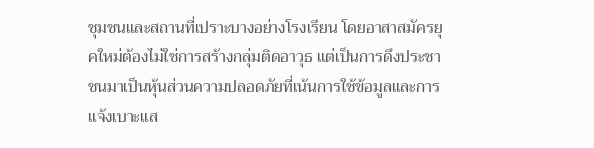ชุมชนและสถานที่เปราะบางอย่างโรงเรียน โดยอาสาสมัครยุคใหม่ต้องไม่ใช่การสร้างกลุ่มติดอาวุธ แต่เป็นการดึงประชาชนมาเป็นหุ้นส่วนความปลอดภัยที่เน้นการใช้ข้อมูลและการแจ้งเบาะแส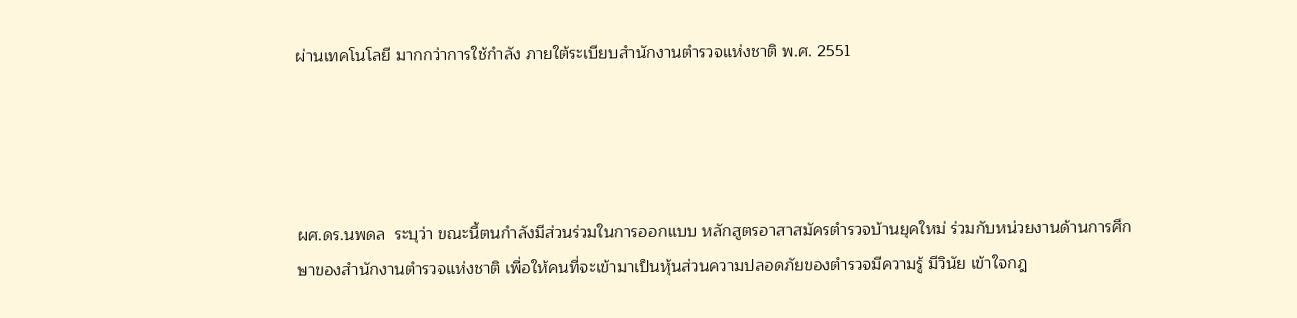ผ่านเทคโนโลยี มากกว่าการใช้กำลัง ภายใต้ระเบียบสำนักงานตำรวจแห่งชาติ พ.ศ. 2551




ผศ.ดร.นพดล  ระบุว่า ขณะนี้ตนกำลังมีส่วนร่วมในการออกแบบ หลักสูตรอาสาสมัครตำรวจบ้านยุคใหม่ ร่วมกับหน่วยงานด้านการศึกษาของสำนักงานตำรวจแห่งชาติ เพื่อให้คนที่จะเข้ามาเป็นหุ้นส่วนความปลอดภัยของตำรวจมีความรู้ มีวินัย เข้าใจกฎ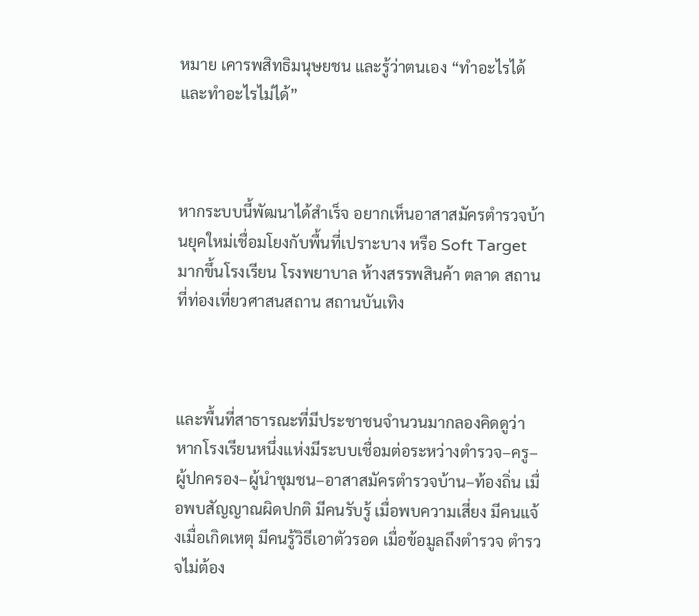หมาย เคารพสิทธิมนุษยชน และรู้ว่าตนเอง “ทำอะไรได้และทำอะไรไม่ได้”



หากระบบนี้พัฒนาได้สำเร็จ อยากเห็นอาสาสมัครตำรวจบ้านยุคใหม่เชื่อมโยงกับพื้นที่เปราะบาง หรือ Soft Target มากขึ้นโรงเรียน โรงพยาบาล ห้างสรรพสินค้า ตลาด สถานที่ท่องเที่ยวศาสนสถาน สถานบันเทิง



และพื้นที่สาธารณะที่มีประชาชนจำนวนมากลองคิดดูว่า หากโรงเรียนหนึ่งแห่งมีระบบเชื่อมต่อระหว่างตำรวจ–ครู–ผู้ปกครอง–ผู้นำชุมชน–อาสาสมัครตำรวจบ้าน–ท้องถิ่น เมื่อพบสัญญาณผิดปกติ มีคนรับรู้ เมื่อพบความเสี่ยง มีคนแจ้งเมื่อเกิดเหตุ มีคนรู้วิธีเอาตัวรอด เมื่อข้อมูลถึงตำรวจ ตำรวจไม่ต้อง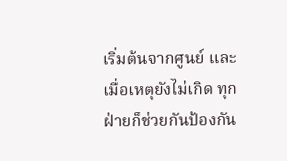เริ่มต้นจากศูนย์ และเมื่อเหตุยังไม่เกิด ทุกฝ่ายก็ช่วยกันป้องกัน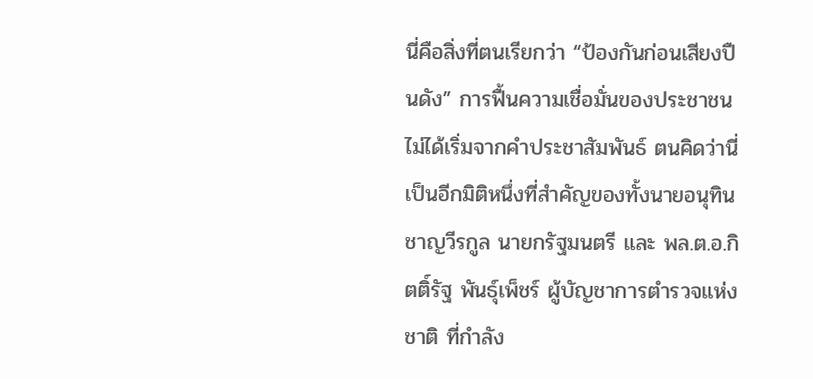นี่คือสิ่งที่ตนเรียกว่า “ป้องกันก่อนเสียงปืนดัง” การฟื้นความเชื่อมั่นของประชาชน ไม่ได้เริ่มจากคำประชาสัมพันธ์ ตนคิดว่านี่เป็นอีกมิติหนึ่งที่สำคัญของทั้งนายอนุทินชาญวีรกูล นายกรัฐมนตรี และ พล.ต.อ.กิตติ์รัฐ พันธุ์เพ็ชร์ ผู้บัญชาการตำรวจแห่งชาติ ที่กำลัง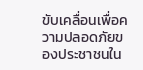ขับเคลื่อนเพื่อความปลอดภัยของประชาชนใน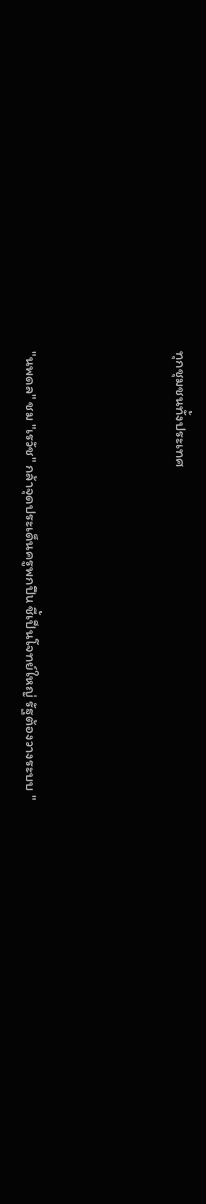ทุกชุมชนทั้งประเทศ



"นพดล" ชม "เรวัช" กล้าจุดประเด็นครูพกปืu ชี้เป็นโจทย์ใหญ่ รัฐต้องวางระบบ "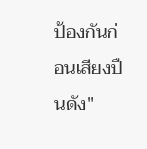ป้องกันก่อนเสียงปืนดัง"